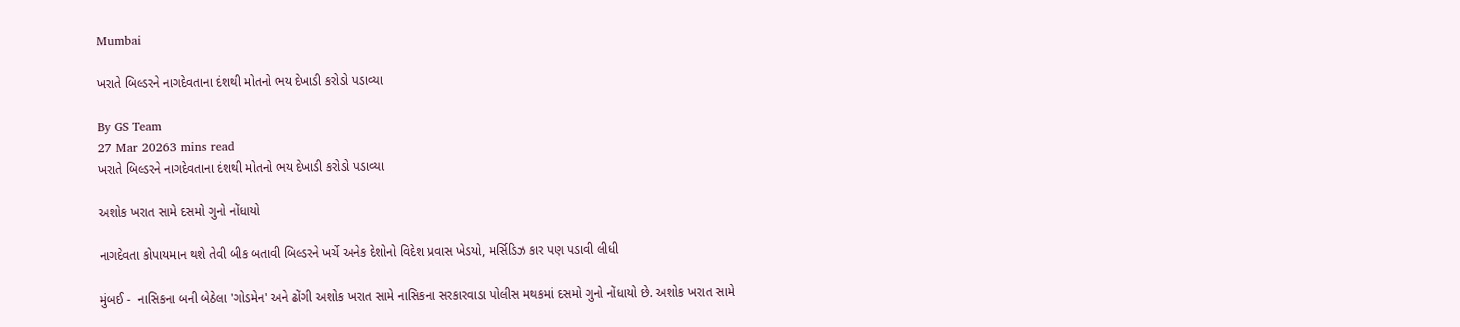Mumbai

ખરાતે બિલ્ડરને નાગદેવતાના દંશથી મોતનો ભય દેખાડી કરોડો પડાવ્યા

By GS Team
27 Mar 20263 mins read
ખરાતે બિલ્ડરને નાગદેવતાના દંશથી મોતનો ભય દેખાડી કરોડો પડાવ્યા

અશોક ખરાત સામે દસમો ગુનો નોંધાયો

નાગદેવતા કોપાયમાન થશે તેવી બીક બતાવી બિલ્ડરને ખર્ચે અનેક દેશોનો વિદેશ પ્રવાસ ખેડયો, મર્સિડિઝ કાર પણ પડાવી લીધી

મુંબઈ -  નાસિકના બની બેઠેલા 'ગોડમેન' અને ઢોંગી અશોક ખરાત સામે નાસિકના સરકારવાડા પોલીસ મથકમાં દસમો ગુનો નોંધાયો છે. અશોક ખરાત સામે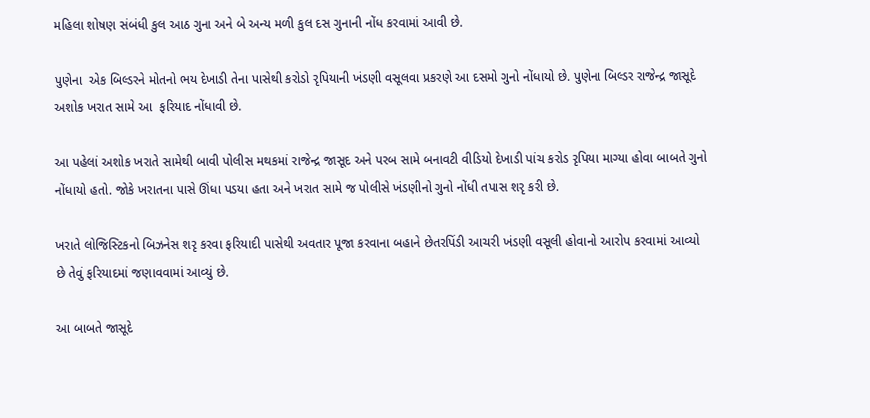મહિલા શોષણ સંબંધી કુલ આઠ ગુના અને બે અન્ય મળી કુલ દસ ગુનાની નોંધ કરવામાં આવી છે.

પુણેના  એક બિલ્ડરને મોતનો ભય દેખાડી તેના પાસેથી કરોડો રૃપિયાની ખંડણી વસૂલવા પ્રકરણે આ દસમો ગુનો નોંધાયો છે. પુણેના બિલ્ડર રાજેન્દ્ર જાસૂદે અશોક ખરાત સામે આ  ફરિયાદ નોંધાવી છે.

આ પહેલાં અશોક ખરાતે સામેથી બાવી પોલીસ મથકમાં રાજેન્દ્ર જાસૂદ અને પરબ સામે બનાવટી વીડિયો દેખાડી પાંચ કરોડ રૃપિયા માગ્યા હોવા બાબતે ગુનો નોંધાયો હતો. જોકે ખરાતના પાસે ઊંધા પડયા હતા અને ખરાત સામે જ પોલીસે ખંડણીનો ગુનો નોંધી તપાસ શરૃ કરી છે.

ખરાતે લોજિસ્ટિકનો બિઝનેસ શરૃ કરવા ફરિયાદી પાસેથી અવતાર પૂજા કરવાના બહાને છેતરપિંડી આચરી ખંડણી વસૂલી હોવાનો આરોપ કરવામાં આવ્યો છે તેવું ફરિયાદમાં જણાવવામાં આવ્યું છે.

આ બાબતે જાસૂદે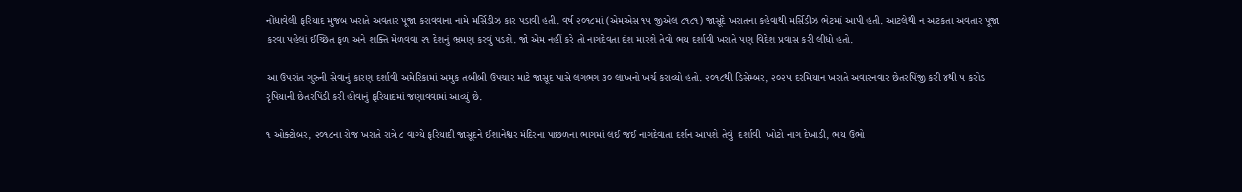નોંધાવેલી ફરિયાદ મુજબ ખરાતે અવતાર પૂજા કરાવવાના નામે મર્સિડીઝ કાર પડાવી હતી. વર્ષ ૨૦૧૮માં (એમએસ ૧૫ જીએલ ૮૧૮૧) જાસૂદે ખરાતના કહેવાથી મર્સિડીઝ ભેટમાં આપી હતી. આટલેથી ન અટકતા અવતાર પૂજા કરવા પહેલાં ઈચ્છિત ફળ અને શક્તિ મેળવવા ૨૧ દેશનું ભ્રમણ કરવું પડશે. જો એમ નહીં કરે તો નાગદેવતા દંશ મારશે તેવો ભય દર્શાવી ખરાતે પણ વિદેશ પ્રવાસ કરી લીધો હતો.

આ ઉપરાંત ગુરુની સેવાનું કારણ દર્શાવી અમેરિકામાં અમુક તબીબી ઉપચાર માટે જાસૂદ પાસે લગભગ ૩૦ લાખનો ખર્ચ કરાવ્યો હતો. ૨૦૧૮થી ડિસેમ્બર, ૨૦૨૫ દરમિયાન ખરાતે અવારનવાર છેતરપિંજી કરી ૪થી ૫ કરોડ રૃપિયાની છેતરપિંડી કરી હોવાનું ફરિયાદમાં જણાવવામાં આવ્યું છે.

૧ ઓક્ટોબર, ૨૦૧૮ના રોજ ખરાતે રાત્રે ૮ વાગ્યે ફરિયાદી જાસૂદને ઈશાનેશ્વર મંદિરના પાછળના ભાગમાં લઈ જઈ નાગદેવાતા દર્શન આપશે તેવું  દર્શાવી  ખોટો નાગ દેખાડી, ભય ઉભો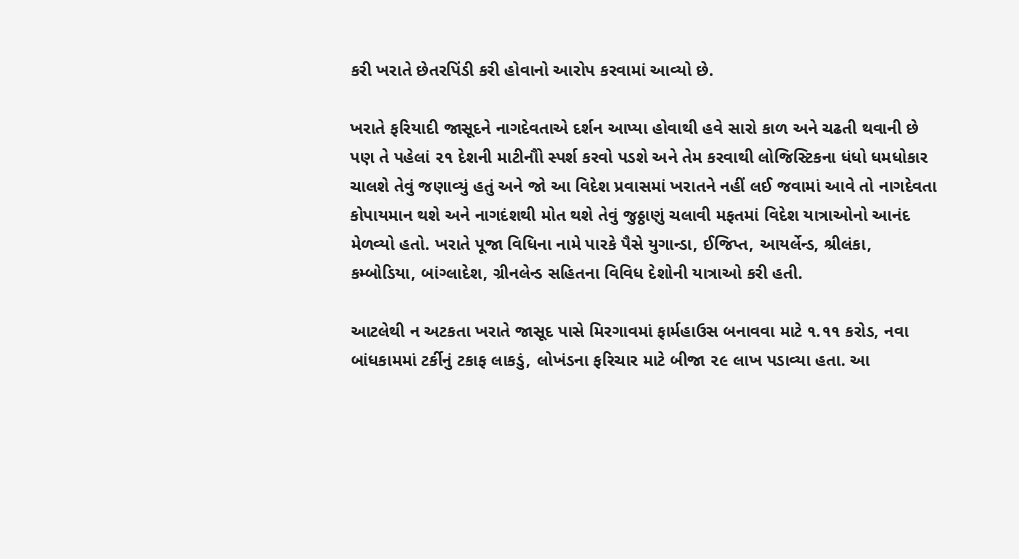કરી ખરાતે છેતરપિંડી કરી હોવાનો આરોપ કરવામાં આવ્યો છે.

ખરાતે ફરિયાદી જાસૂદને નાગદેવતાએ દર્શન આપ્યા હોવાથી હવે સારો કાળ અને ચઢતી થવાની છે પણ તે પહેલાં ૨૧ દેશની માટીનૌો સ્પર્શ કરવો પડશે અને તેમ કરવાથી લોજિસ્ટિકના ધંધો ધમધોકાર ચાલશે તેવું જણાવ્યું હતું અને જો આ વિદેશ પ્રવાસમાં ખરાતને નહીં લઈ જવામાં આવે તો નાગદેવતા કોપાયમાન થશે અને નાગદંશથી મોત થશે તેવું જુઠ્ઠાણું ચલાવી મફતમાં વિદેશ યાત્રાઓનો આનંદ મેળવ્યો હતો. ખરાતે પૂજા વિધિના નામે પારકે પૈસે યુગાન્ડા, ઈજિપ્ત, આયર્લેન્ડ, શ્રીલંકા, કમ્બોડિયા, બાંગ્લાદેશ, ગ્રીનલેન્ડ સહિતના વિવિધ દેશોની યાત્રાઓ કરી હતી.

આટલેથી ન અટકતા ખરાતે જાસૂદ પાસે મિરગાવમાં ફાર્મહાઉસ બનાવવા માટે ૧.૧૧ કરોડ, નવા બાંધકામમાં ટર્કીનું ટકાફ લાકડું, લોખંડના ફરિચાર માટે બીજા ૨૯ લાખ પડાવ્યા હતા. આ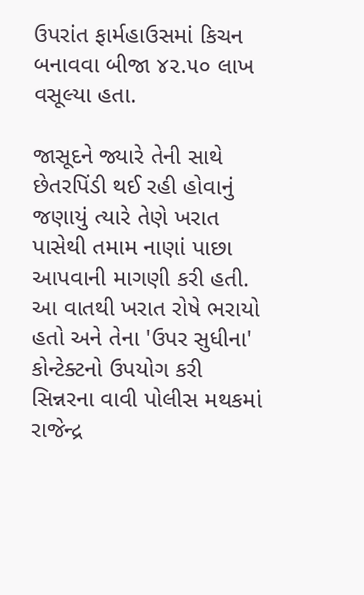ઉપરાંત ફાર્મહાઉસમાં કિચન બનાવવા બીજા ૪૨.૫૦ લાખ વસૂલ્યા હતા.

જાસૂદને જ્યારે તેની સાથે છેતરપિંડી થઈ રહી હોવાનું જણાયું ત્યારે તેણે ખરાત પાસેથી તમામ નાણાં પાછા આપવાની માગણી કરી હતી. આ વાતથી ખરાત રોષે ભરાયો હતો અને તેના 'ઉપર સુધીના' કોન્ટેક્ટનો ઉપયોગ કરી સિન્નરના વાવી પોલીસ મથકમાં રાજેન્દ્ર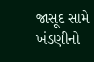જાસૂદ સામે ખંડણીનો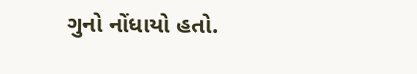ગુનો નોંધાયો હતો.